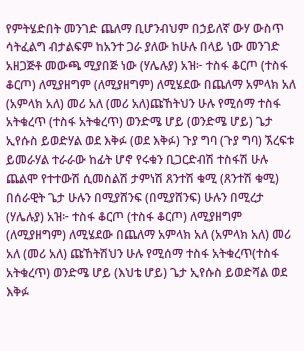የምትሄድበት መንገድ ጨለማ ቢሆንብህም በኃይለኛ ውሃ ውስጥ ሳትፈልግ ብታልፍም ከአንተ ጋራ ያለው ከሁሉ በላይ ነው መንገድ አዘጋጅቶ መውጫ ሚያበጅ ነው (ሃሌሉያ) አዝ፦ ተስፋ ቆርጦ (ተስፋ ቆርጦ) ለሚያዘግም (ለሚያዘግም) ለሚሄደው በጨለማ አምላክ አለ (አምላክ አለ) መሪ አለ (መሪ አለ)ጩኸትህን ሁሉ የሚሰማ ተስፋ አትቁረጥ (ተስፋ አትቁረጥ) ወንድሜ ሆይ (ወንድሜ ሆይ) ጌታ ኢየሱስ ይወድሃል ወደ እቅፉ (ወደ እቅፉ) ጉያ ግባ (ጉያ ግባ) ኧረፍቱ ይመራሃል ተራራው ከፊት ሆኖ የሩቁን ቢጋርድብሽ ተስፋሽ ሁሉ ጨልሞ የተተውሽ ሲመስልሽ ታምነሽ ጸንተሽ ቁሚ (ጸንተሽ ቁሚ) በሰራዊት ጌታ ሁሉን በሚያሸንፍ (በሚያሸንፍ) ሁሉን በሚረታ (ሃሌሉያ) አዝ፦ ተስፋ ቆርጦ (ተስፋ ቆርጦ) ለሚያዘግም (ለሚያዘግም) ለሚሄደው በጨለማ አምላክ አለ (አምላክ አለ) መሪ አለ (መሪ አለ) ጩኸትሽህን ሁሉ የሚሰማ ተስፋ አትቁረጥ(ተስፋ አትቁረጥ) ወንድሜ ሆይ (እህቴ ሆይ) ጌታ ኢየሱስ ይወድሻል ወደ እቅፉ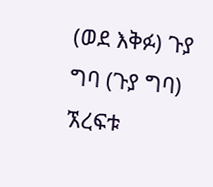(ወደ እቅፉ) ጉያ ግባ (ጉያ ግባ) ኧረፍቱ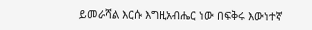ይመራሻል እርሱ እግዚአብሔር ነው በፍቅሩ እውነተኛ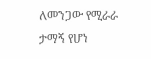ለመንጋው የሚራራ ታማኝ የሆነ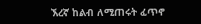ኧረኛ ከልብ ለሚጠሩት ፈጥኖ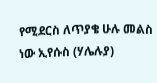የሚደርስ ለጥያቄ ሁሉ መልስ ነው ኢየሱስ (ሃሌሉያ)